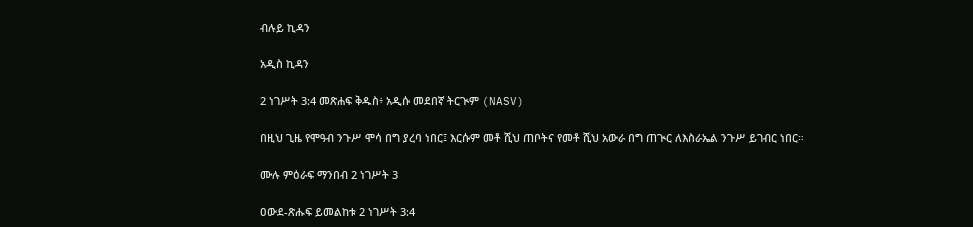ብሉይ ኪዳን

አዲስ ኪዳን

2 ነገሥት 3:4 መጽሐፍ ቅዱስ፥ አዲሱ መደበኛ ትርጒም (NASV)

በዚህ ጊዜ የሞዓብ ንጉሥ ሞሳ በግ ያረባ ነበር፤ እርሱም መቶ ሺህ ጠቦትና የመቶ ሺህ አውራ በግ ጠጒር ለእስራኤል ንጉሥ ይገብር ነበር።

ሙሉ ምዕራፍ ማንበብ 2 ነገሥት 3

ዐውደ-ጽሑፍ ይመልከቱ 2 ነገሥት 3:4